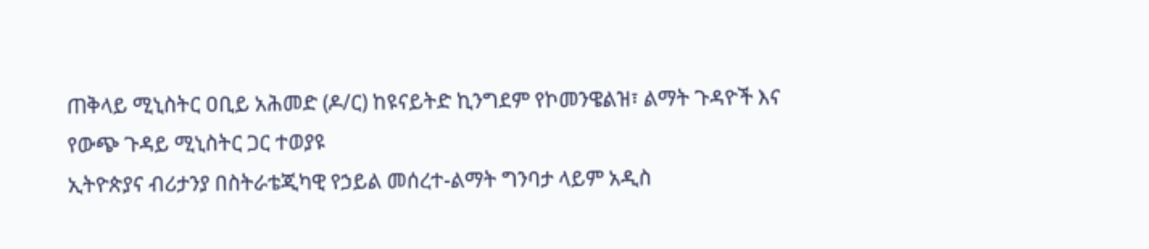ጠቅላይ ሚኒስትር ዐቢይ አሕመድ (ዶ/ር) ከዩናይትድ ኪንግደም የኮመንዌልዝ፣ ልማት ጉዳዮች እና የውጭ ጉዳይ ሚኒስትር ጋር ተወያዩ
ኢትዮጵያና ብሪታንያ በስትራቴጂካዊ የኃይል መሰረተ-ልማት ግንባታ ላይም አዲስ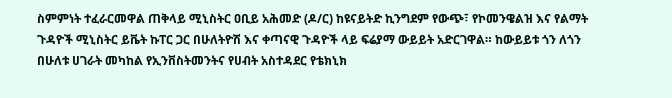ስምምነት ተፈራርመዋል ጠቅላይ ሚኒስትር ዐቢይ አሕመድ (ዶ/ር) ከዩናይትድ ኪንግደም የውጭ፣ የኮመንዌልዝ እና የልማት ጉዳዮች ሚኒስትር ይቬት ኩፐር ጋር በሁለትዮሽ እና ቀጣናዊ ጉዳዮች ላይ ፍሬያማ ውይይት አድርገዋል። ከውይይቱ ጎን ለጎን በሁለቱ ሀገራት መካከል የኢንቨስትመንትና የሀብት አስተዳደር የቴክኒክ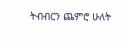ትብብርን ጨምሮ ሁለት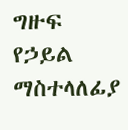ግዙፍ የኃይል ማስተላለፊያ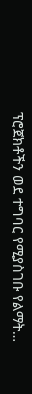ፕሮጀክቶችን ወደ ተግባር የሚያስገቡ የልማት…